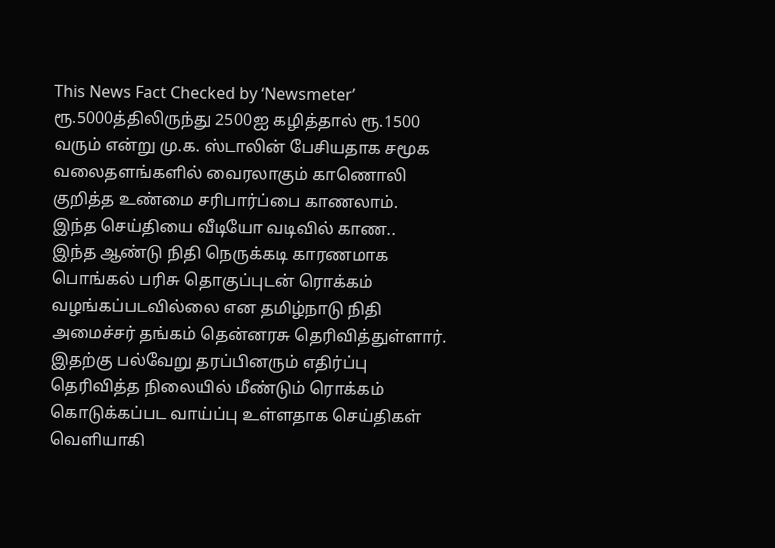This News Fact Checked by ‘Newsmeter’
ரூ.5000த்திலிருந்து 2500ஐ கழித்தால் ரூ.1500 வரும் என்று மு.க. ஸ்டாலின் பேசியதாக சமூக வலைதளங்களில் வைரலாகும் காணொலி குறித்த உண்மை சரிபார்ப்பை காணலாம்.
இந்த செய்தியை வீடியோ வடிவில் காண..
இந்த ஆண்டு நிதி நெருக்கடி காரணமாக பொங்கல் பரிசு தொகுப்புடன் ரொக்கம் வழங்கப்படவில்லை என தமிழ்நாடு நிதி அமைச்சர் தங்கம் தென்னரசு தெரிவித்துள்ளார். இதற்கு பல்வேறு தரப்பினரும் எதிர்ப்பு தெரிவித்த நிலையில் மீண்டும் ரொக்கம் கொடுக்கப்பட வாய்ப்பு உள்ளதாக செய்திகள் வெளியாகி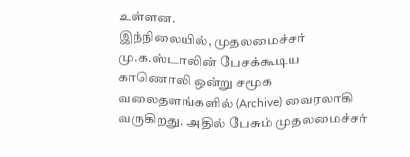உள்ளன.
இந்நிலையில், முதலமைச்சர் மு.க.ஸ்டாலின் பேசக்கூடிய காணொலி ஒன்று சமூக வலைதளங்களில் (Archive) வைரலாகி வருகிறது. அதில் பேசும் முதலமைச்சர்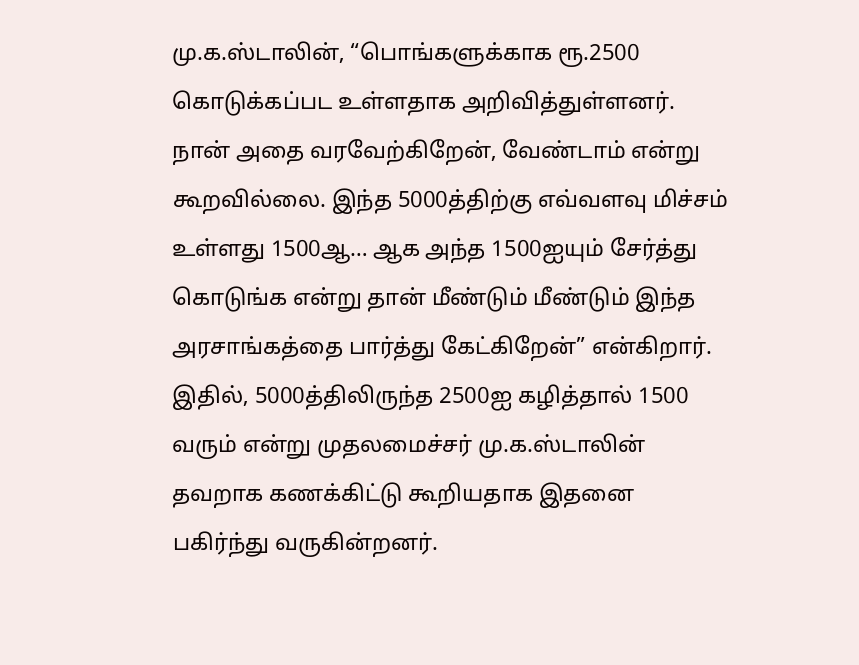மு.க.ஸ்டாலின், “பொங்களுக்காக ரூ.2500 கொடுக்கப்பட உள்ளதாக அறிவித்துள்ளனர். நான் அதை வரவேற்கிறேன், வேண்டாம் என்று கூறவில்லை. இந்த 5000த்திற்கு எவ்வளவு மிச்சம் உள்ளது 1500ஆ… ஆக அந்த 1500ஐயும் சேர்த்து கொடுங்க என்று தான் மீண்டும் மீண்டும் இந்த அரசாங்கத்தை பார்த்து கேட்கிறேன்” என்கிறார். இதில், 5000த்திலிருந்த 2500ஐ கழித்தால் 1500 வரும் என்று முதலமைச்சர் மு.க.ஸ்டாலின் தவறாக கணக்கிட்டு கூறியதாக இதனை பகிர்ந்து வருகின்றனர்.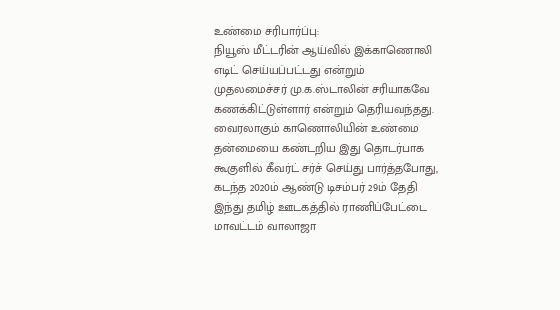உண்மை சரிபார்ப்பு:
நியூஸ் மீட்டரின் ஆய்வில் இக்காணொலி எடிட் செய்யப்பட்டது என்றும் முதலமைச்சர் மு.க.ஸ்டாலின் சரியாகவே கணக்கிட்டுள்ளார் என்றும் தெரியவந்தது.
வைரலாகும் காணொலியின் உண்மை தன்மையை கண்டறிய இது தொடர்பாக கூகுளில் கீவர்ட் சர்ச் செய்து பார்த்தபோது, கடந்த 2020ம் ஆண்டு டிசம்பர் 29ம் தேதி இந்து தமிழ் ஊடகத்தில் ராணிப்பேட்டை மாவட்டம் வாலாஜா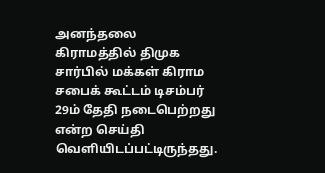அனந்தலை கிராமத்தில் திமுக சார்பில் மக்கள் கிராம சபைக் கூட்டம் டிசம்பர் 29ம் தேதி நடைபெற்றது என்ற செய்தி வெளியிடப்பட்டிருந்தது.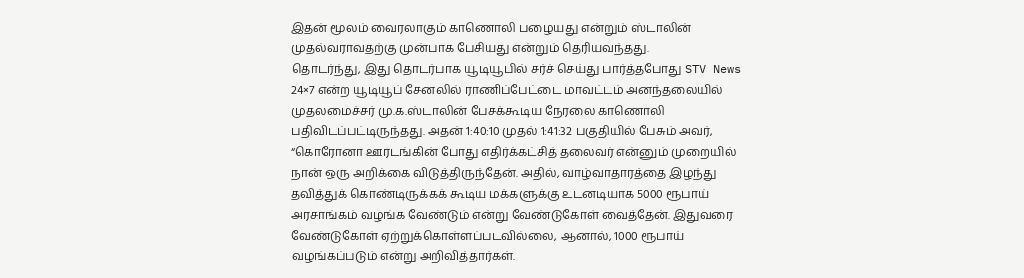இதன் மூலம் வைரலாகும் காணொலி பழையது என்றும் ஸ்டாலின் முதல்வராவதற்கு முன்பாக பேசியது என்றும் தெரியவந்தது.
தொடர்ந்து, இது தொடர்பாக யூடியூபில் சர்ச் செய்து பார்த்தபோது STV News 24×7 என்ற யூடியூப் சேனலில் ராணிப்பேட்டை மாவட்டம் அனந்தலையில் முதலமைச்சர் மு.க.ஸ்டாலின் பேசக்கூடிய நேரலை காணொலி பதிவிடப்பட்டிருந்தது. அதன் 1:40:10 முதல் 1:41:32 பகுதியில் பேசும் அவர், “கொரோனா ஊரடங்கின் போது எதிர்க்கட்சித் தலைவர் என்னும் முறையில் நான் ஒரு அறிக்கை விடுத்திருந்தேன். அதில், வாழ்வாதாரத்தை இழந்து தவித்துக் கொண்டிருக்கக் கூடிய மக்களுக்கு உடனடியாக 5000 ரூபாய் அரசாங்கம் வழங்க வேண்டும் என்று வேண்டுகோள் வைத்தேன். இதுவரை வேண்டுகோள் ஏற்றுக்கொள்ளப்படவில்லை, ஆனால், 1000 ரூபாய் வழங்கப்படும் என்று அறிவித்தார்கள்.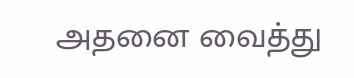அதனை வைத்து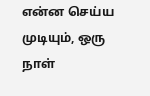என்ன செய்ய முடியும், ஒரு நாள்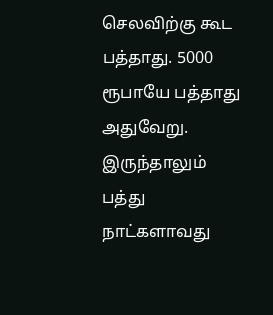செலவிற்கு கூட பத்தாது. 5000 ரூபாயே பத்தாது அதுவேறு. இருந்தாலும் பத்து நாட்களாவது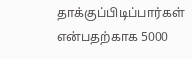தாக்குப்பிடிப்பார்கள் என்பதற்காக 5000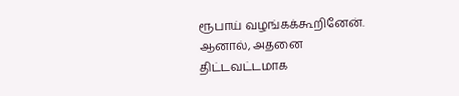ரூபாய் வழங்கக்கூறினேன். ஆனால், அதனை திட்டவட்டமாக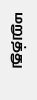மறுத்து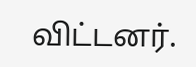விட்டனர்.